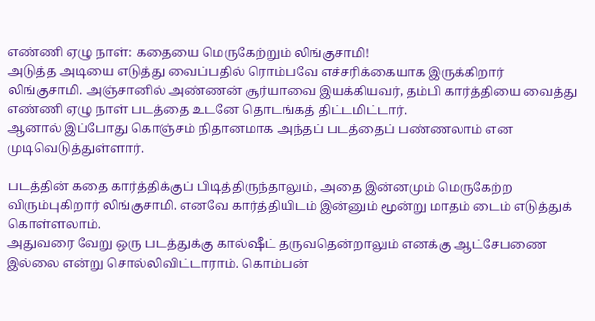எண்ணி ஏழு நாள்: கதையை மெருகேற்றும் லிங்குசாமி!
அடுத்த அடியை எடுத்து வைப்பதில் ரொம்பவே எச்சரிக்கையாக இருக்கிறார் லிங்குசாமி. அஞ்சானில் அண்ணன் சூர்யாவை இயக்கியவர், தம்பி கார்த்தியை வைத்து எண்ணி ஏழு நாள் படத்தை உடனே தொடங்கத் திட்டமிட்டார்.
ஆனால் இப்போது கொஞ்சம் நிதானமாக அந்தப் படத்தைப் பண்ணலாம் என முடிவெடுத்துள்ளார்.

படத்தின் கதை கார்த்திக்குப் பிடித்திருந்தாலும், அதை இன்னமும் மெருகேற்ற விரும்புகிறார் லிங்குசாமி. எனவே கார்த்தியிடம் இன்னும் மூன்று மாதம் டைம் எடுத்துக் கொள்ளலாம்.
அதுவரை வேறு ஒரு படத்துக்கு கால்ஷீட் தருவதென்றாலும் எனக்கு ஆட்சேபணை இல்லை என்று சொல்லிவிட்டாராம். கொம்பன்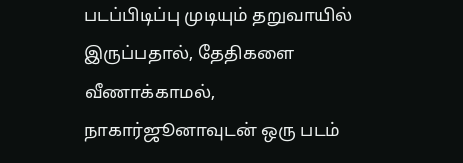படப்பிடிப்பு முடியும் தறுவாயில் இருப்பதால், தேதிகளை வீணாக்காமல், நாகார்ஜூனாவுடன் ஒரு படம்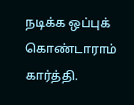நடிக்க ஒப்புக் கொண்டாராம் கார்த்தி.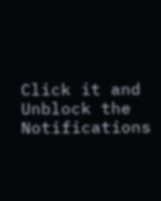Click it and Unblock the Notifications